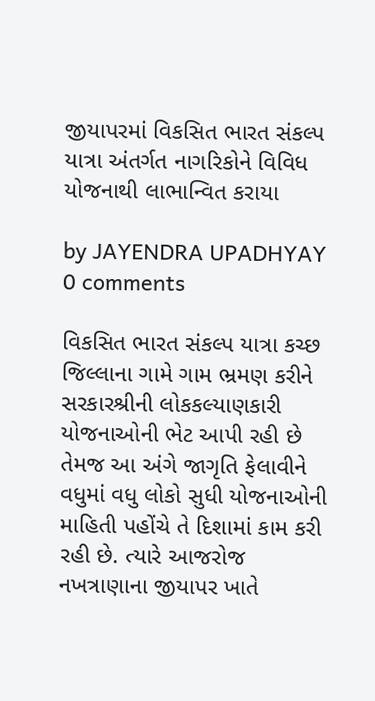જીયાપરમાં વિકસિત ભારત સંકલ્પ યાત્રા અંતર્ગત નાગરિકોને વિવિધ યોજનાથી લાભાન્વિત કરાયા

by JAYENDRA UPADHYAY
0 comments

વિકસિત ભારત સંકલ્પ યાત્રા કચ્છ જિલ્લાના ગામે ગામ ભ્રમણ કરીને સરકારશ્રીની લોકકલ્યાણકારી યોજનાઓની ભેટ આપી રહી છે તેમજ આ અંગે જાગૃતિ ફેલાવીને વધુમાં વધુ લોકો સુધી યોજનાઓની માહિતી પહોંચે તે દિશામાં કામ કરી રહી છે. ત્યારે આજરોજ નખત્રાણાના જીયાપર ખાતે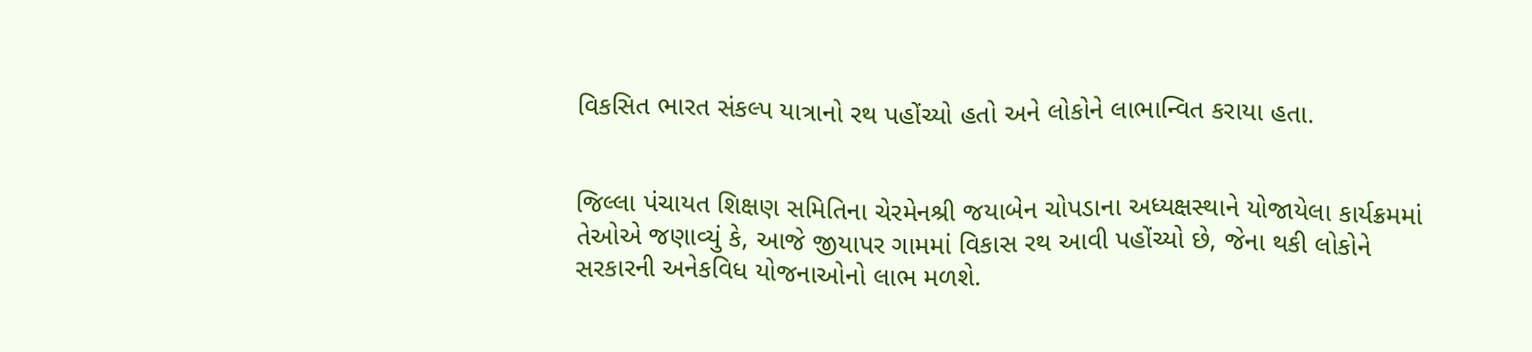વિકસિત ભારત સંકલ્પ યાત્રાનો રથ પહોંચ્યો હતો અને લોકોને લાભાન્વિત કરાયા હતા.


જિલ્લા પંચાયત શિક્ષણ સમિતિના ચેરમેનશ્રી જયાબેન ચોપડાના અધ્યક્ષસ્થાને યોજાયેલા કાર્યક્રમમાં તેઓએ જણાવ્યું કે, આજે જીયાપર ગામમાં વિકાસ રથ આવી પહોંચ્યો છે, જેના થકી લોકોને સરકારની અનેકવિધ યોજનાઓનો લાભ મળશે.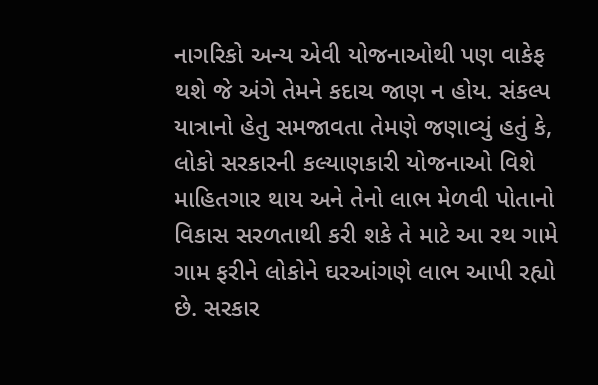નાગરિકો અન્ય એવી યોજનાઓથી પણ વાકેફ થશે જે અંગે તેમને કદાચ જાણ ન હોય. સંકલ્પ યાત્રાનો હેતુ સમજાવતા તેમણે જણાવ્યું હતું કે, લોકો સરકારની કલ્યાણકારી યોજનાઓ વિશે માહિતગાર થાય અને તેનો લાભ મેળવી પોતાનો વિકાસ સરળતાથી કરી શકે તે માટે આ રથ ગામે ગામ ફરીને લોકોને ઘરઆંગણે લાભ આપી રહ્યો છે. સરકાર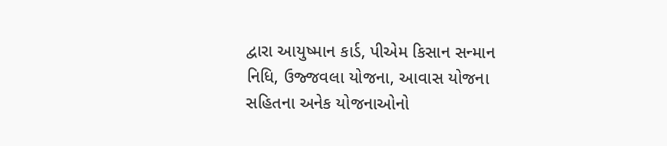દ્વારા આયુષ્માન કાર્ડ, પીએમ કિસાન સન્માન નિધિ, ઉજ્જવલા યોજના, આવાસ યોજના સહિતના અનેક યોજનાઓનો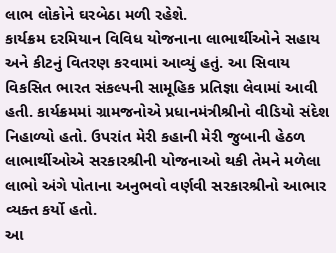લાભ લોકોને ઘરબેઠા મળી રહેશે.
કાર્યક્રમ દરમિયાન વિવિધ યોજનાના લાભાર્થીઓને સહાય અને કીટનું વિતરણ કરવામાં આવ્યું હતું. આ સિવાય વિકસિત ભારત સંકલ્પની સામૂહિક પ્રતિજ્ઞા લેવામાં આવી હતી. કાર્યક્રમમાં ગ્રામજનોએ પ્રધાનમંત્રીશ્રીનો વીડિયો સંદેશ નિહાળ્યો હતો. ઉપરાંત મેરી કહાની મેરી જુબાની હેઠળ લાભાર્થીઓએ સરકારશ્રીની યોજનાઓ થકી તેમને મળેલા લાભો અંગે પોતાના અનુભવો વર્ણવી સરકારશ્રીનો આભાર વ્યક્ત કર્યો હતો.
આ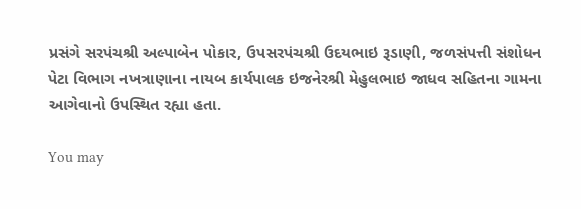પ્રસંગે સરપંચશ્રી અલ્પાબેન પોકાર, ઉપસરપંચશ્રી ઉદયભાઇ રૂડાણી, જળસંપત્તી સંશોધન પેટા વિભાગ નખત્રાણાના નાયબ કાર્યપાલક ઇજનેરશ્રી મેહુલભાઇ જાધવ સહિતના ગામના આગેવાનો ઉપસ્થિત રહ્યા હતા.

You may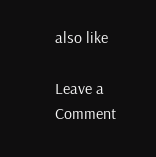also like

Leave a Comment